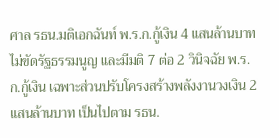ศาล รธน.มติเอกฉันท์ พ.ร.ก.กู้เงิน 4 แสนล้านบาท ไม่ขัดรัฐธรรมนูญ และมีมติ 7 ต่อ 2 วินิจฉัย พ.ร.ก.กู้เงิน เฉพาะส่วนปรับโครงสร้างพลังงานวงเงิน 2 แสนล้านบาท เป็นไปตาม รธน.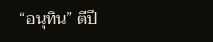“อนุทิน” ตีปี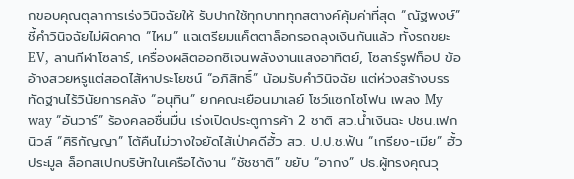กขอบคุณตุลาการเร่งวินิจฉัยให้ รับปากใช้ทุกบาททุกสตางค์คุ้มค่าที่สุด “ณัฐพงษ์” ชี้คำวินิจฉัยไม่ผิดคาด “ไหม” แฉเตรียมแค็ตตาล็อกรอถลุงเงินกันแล้ว ทั้งรถขยะ EV, ลานกีฬาโซลาร์, เครื่องผลิตออกซิเจนพลังงานแสงอาทิตย์, โซลาร์รูฟท็อป ข้ออ้างสวยหรูแต่สอดไส้หาประโยชน์ “อภิสิทธิ์” น้อมรับคำวินิจฉัย แต่ห่วงสร้างบรรทัดฐานไร้วินัยการคลัง “อนุทิน” ยกคณะเยือนมาเลย์ โชว์แซกโซโฟน เพลง My way “อันวาร์” ร้องคลอชื่นมื่น เร่งเปิดประตูการค้า 2 ชาติ สว.น้ำเงินฉะ ปชน.เฟกนิวส์ “ศิริกัญญา” โต้คืนไม่วางใจยัดไส้เป่าคดีฮั้ว สว. ป.ป.ช.ฟัน “เกรียง-เมีย” ฮั้วประมูล ล็อกสเปกบริษัทในเครือได้งาน “ชัชชาติ” ขยับ “อากง” ปธ.ผู้ทรงคุณวุ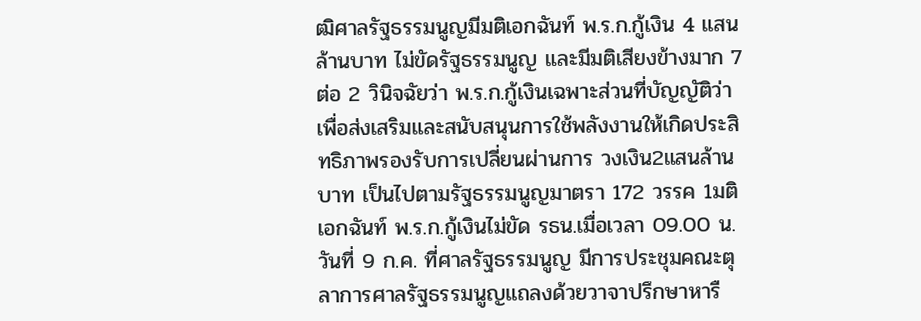ฒิศาลรัฐธรรมนูญมีมติเอกฉันท์ พ.ร.ก.กู้เงิน 4 แสนล้านบาท ไม่ขัดรัฐธรรมนูญ และมีมติเสียงข้างมาก 7 ต่อ 2 วินิจฉัยว่า พ.ร.ก.กู้เงินเฉพาะส่วนที่บัญญัติว่า เพื่อส่งเสริมและสนับสนุนการใช้พลังงานให้เกิดประสิทธิภาพรองรับการเปลี่ยนผ่านการ วงเงิน2แสนล้านบาท เป็นไปตามรัฐธรรมนูญมาตรา 172 วรรค 1มติเอกฉันท์ พ.ร.ก.กู้เงินไม่ขัด รธน.เมื่อเวลา 09.00 น. วันที่ 9 ก.ค. ที่ศาลรัฐธรรมนูญ มีการประชุมคณะตุลาการศาลรัฐธรรมนูญแถลงด้วยวาจาปรึกษาหารื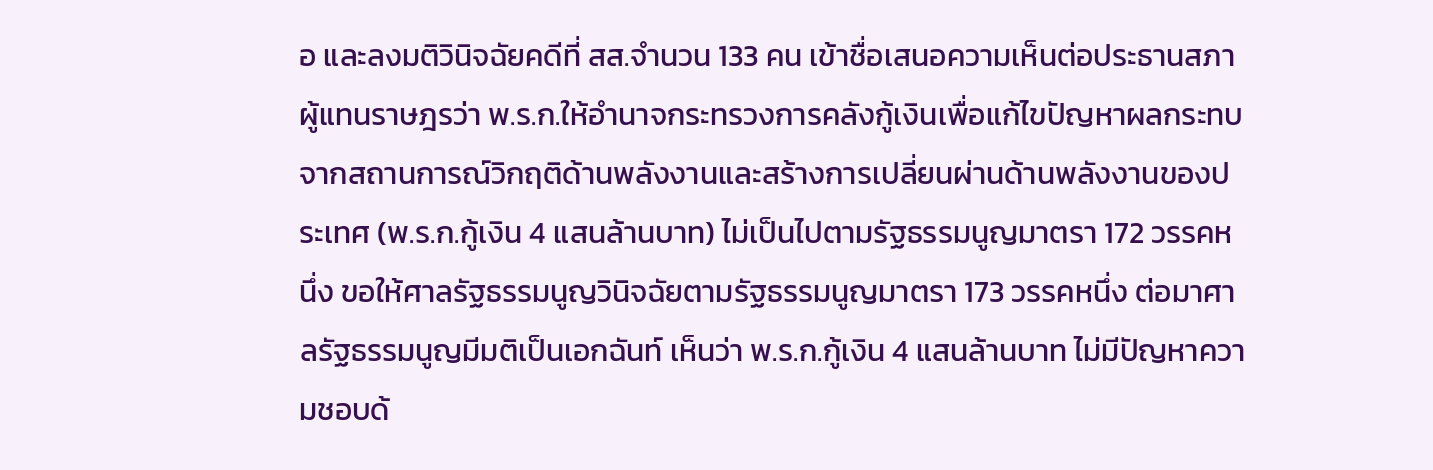อ และลงมติวินิจฉัยคดีที่ สส.จำนวน 133 คน เข้าชื่อเสนอความเห็นต่อประธานสภาผู้แทนราษฎรว่า พ.ร.ก.ให้อำนาจกระทรวงการคลังกู้เงินเพื่อแก้ไขปัญหาผลกระทบจากสถานการณ์วิกฤติด้านพลังงานและสร้างการเปลี่ยนผ่านด้านพลังงานของประเทศ (พ.ร.ก.กู้เงิน 4 แสนล้านบาท) ไม่เป็นไปตามรัฐธรรมนูญมาตรา 172 วรรคหนึ่ง ขอให้ศาลรัฐธรรมนูญวินิจฉัยตามรัฐธรรมนูญมาตรา 173 วรรคหนึ่ง ต่อมาศาลรัฐธรรมนูญมีมติเป็นเอกฉันท์ เห็นว่า พ.ร.ก.กู้เงิน 4 แสนล้านบาท ไม่มีปัญหาความชอบด้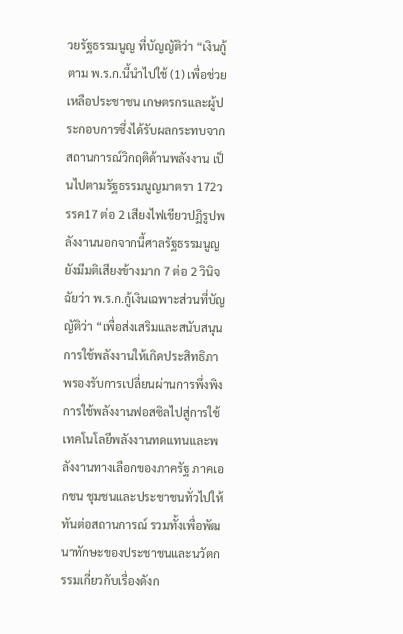วยรัฐธรรมนูญ ที่บัญญัติว่า “เงินกู้ตาม พ.ร.ก.นี้นำไปใช้ (1) เพื่อช่วยเหลือประชาชน เกษตรกรและผู้ประกอบการซึ่งได้รับผลกระทบจากสถานการณ์วิกฤติด้านพลังงาน เป็นไปตามรัฐธรรมนูญมาตรา 172วรรค17 ต่อ 2 เสียงไฟเขียวปฏิรูปพลังงานนอกจากนี้ศาลรัฐธรรมนูญยังมีมติเสียงข้างมาก 7 ต่อ 2 วินิจฉัยว่า พ.ร.ก.กู้เงินเฉพาะส่วนที่บัญญัติว่า “เพื่อส่งเสริมและสนับสนุนการใช้พลังงานให้เกิดประสิทธิภาพรองรับการเปลี่ยนผ่านการพึ่งพิงการใช้พลังงานฟอสซิลไปสู่การใช้เทคโนโลยีพลังงานทดแทนและพลังงานทางเลือกของภาครัฐ ภาคเอกชน ชุมชนและประชาชนทั่วไปให้ทันต่อสถานการณ์ รวมทั้งเพื่อพัฒนาทักษะของประชาชนและนวัตกรรมเกี่ยวกับเรื่องดังก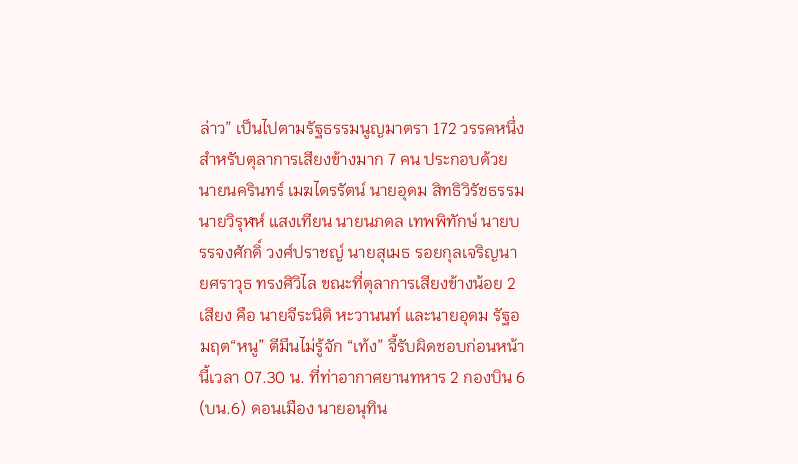ล่าว” เป็นไปตามรัฐธรรมนูญมาตรา 172 วรรคหนึ่ง สำหรับตุลาการเสียงข้างมาก 7 คน ประกอบด้วย นายนครินทร์ เมฆไตรรัตน์ นายอุดม สิทธิวิรัชธรรม นายวิรุฬห์ แสงเทียน นายนภดล เทพพิทักษ์ นายบรรจงศักดิ์ วงศ์ปราชญ์ นายสุเมธ รอยกุลเจริญนายศราวุธ ทรงศิวิไล ขณะที่ตุลาการเสียงข้างน้อย 2 เสียง คือ นายจีระนิติ หะวานนท์ และนายอุดม รัฐอมฤต“หนู” ตีมึนไม่รู้จัก “เท้ง” จี้รับผิดชอบก่อนหน้านี้เวลา 07.30 น. ที่ท่าอากาศยานทหาร 2 กองบิน 6 (บน.6) ดอนเมือง นายอนุทิน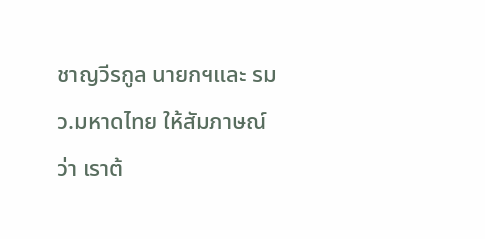ชาญวีรกูล นายกฯและ รมว.มหาดไทย ให้สัมภาษณ์ว่า เราต้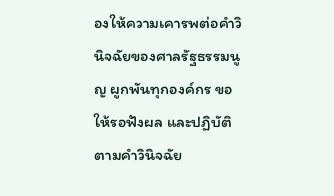องให้ความเคารพต่อคำวินิจฉัยของศาลรัฐธรรมนูญ ผูกพันทุกองค์กร ขอให้รอฟังผล และปฏิบัติตามคำวินิจฉัย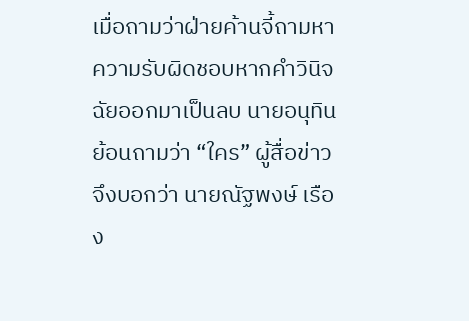เมื่อถามว่าฝ่ายค้านจี้ถามหาความรับผิดชอบหากคำวินิจฉัยออกมาเป็นลบ นายอนุทินย้อนถามว่า “ใคร” ผู้สื่อข่าวจึงบอกว่า นายณัฐพงษ์ เรือง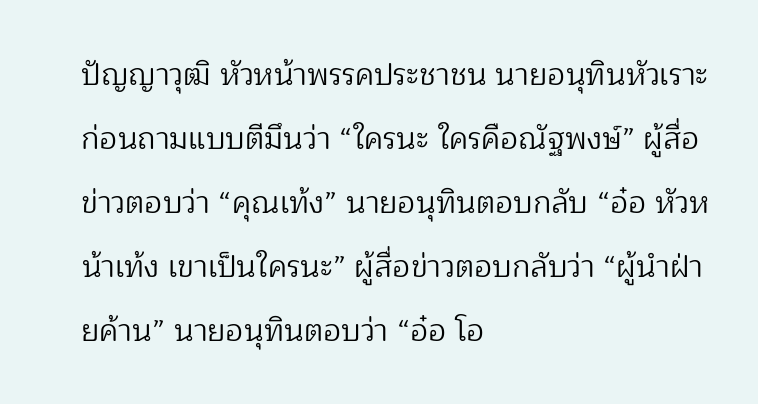ปัญญาวุฒิ หัวหน้าพรรคประชาชน นายอนุทินหัวเราะก่อนถามแบบตีมึนว่า “ใครนะ ใครคือณัฐพงษ์” ผู้สื่อข่าวตอบว่า “คุณเท้ง” นายอนุทินตอบกลับ “อ๋อ หัวหน้าเท้ง เขาเป็นใครนะ” ผู้สื่อข่าวตอบกลับว่า “ผู้นำฝ่ายค้าน” นายอนุทินตอบว่า “อ๋อ โอ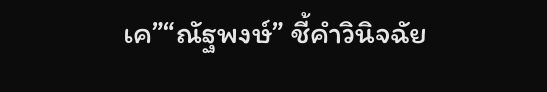เค”“ณัฐพงษ์” ชี้คำวินิจฉัย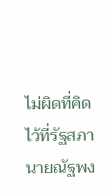ไม่ผิดที่คิดไว้ที่รัฐสภา นายณัฐพง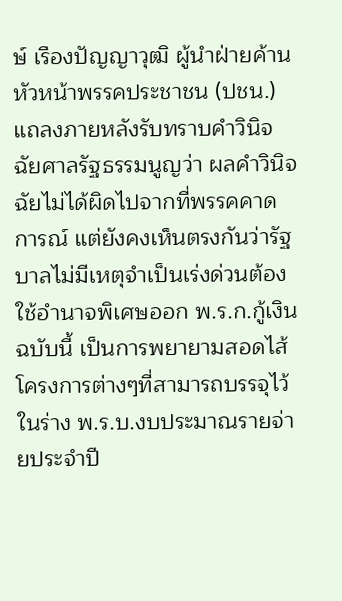ษ์ เรืองปัญญาวุฒิ ผู้นำฝ่ายค้าน หัวหน้าพรรคประชาชน (ปชน.) แถลงภายหลังรับทราบคำวินิจฉัยศาลรัฐธรรมนูญว่า ผลคำวินิจฉัยไม่ได้ผิดไปจากที่พรรคคาดการณ์ แต่ยังคงเห็นตรงกันว่ารัฐบาลไม่มีเหตุจำเป็นเร่งด่วนต้องใช้อำนาจพิเศษออก พ.ร.ก.กู้เงินฉบับนี้ เป็นการพยายามสอดไส้โครงการต่างๆที่สามารถบรรจุไว้ในร่าง พ.ร.บ.งบประมาณรายจ่ายประจำปี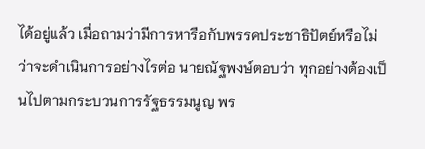ได้อยู่แล้ว เมื่อถามว่ามีการหารือกับพรรคประชาธิปัตย์หรือไม่ว่าจะดำเนินการอย่างไรต่อ นายณัฐพงษ์ตอบว่า ทุกอย่างต้องเป็นไปตามกระบวนการรัฐธรรมนูญ พร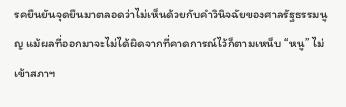รคยืนยันจุดยืนมาตลอดว่าไม่เห็นด้วยกับคำวินิจฉัยของศาลรัฐธรรมนูญ แม้ผลที่ออกมาจะไม่ได้ผิดจากที่คาดการณ์ไว้ก็ตามเหน็บ “หนู” ไม่เข้าสภาฯ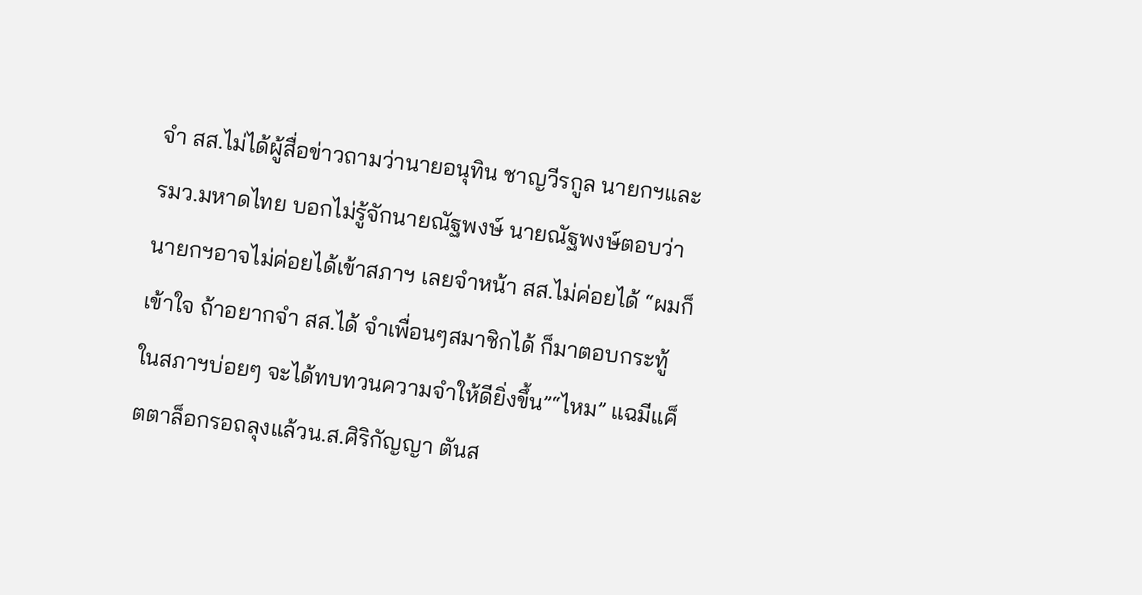จำ สส.ไม่ได้ผู้สื่อข่าวถามว่านายอนุทิน ชาญวีรกูล นายกฯและ รมว.มหาดไทย บอกไม่รู้จักนายณัฐพงษ์ นายณัฐพงษ์ตอบว่า นายกฯอาจไม่ค่อยได้เข้าสภาฯ เลยจำหน้า สส.ไม่ค่อยได้ “ผมก็เข้าใจ ถ้าอยากจำ สส.ได้ จำเพื่อนๆสมาชิกได้ ก็มาตอบกระทู้ในสภาฯบ่อยๆ จะได้ทบทวนความจำให้ดียิ่งขึ้น”“ไหม” แฉมีแค็ตตาล็อกรอถลุงแล้วน.ส.ศิริกัญญา ตันส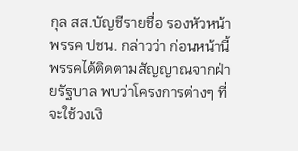กุล สส.บัญชีรายชื่อ รองหัวหน้าพรรค ปชน. กล่าวว่า ก่อนหน้านี้พรรคได้ติดตามสัญญาณจากฝ่ายรัฐบาล พบว่าโครงการต่างๆ ที่จะใช้วงเงิ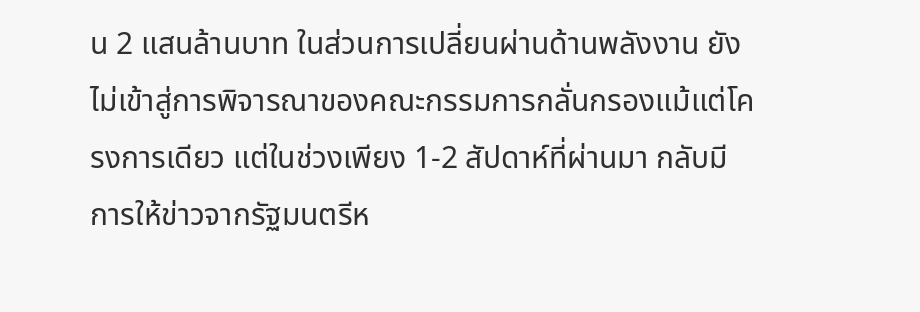น 2 แสนล้านบาท ในส่วนการเปลี่ยนผ่านด้านพลังงาน ยังไม่เข้าสู่การพิจารณาของคณะกรรมการกลั่นกรองแม้แต่โครงการเดียว แต่ในช่วงเพียง 1-2 สัปดาห์ที่ผ่านมา กลับมีการให้ข่าวจากรัฐมนตรีห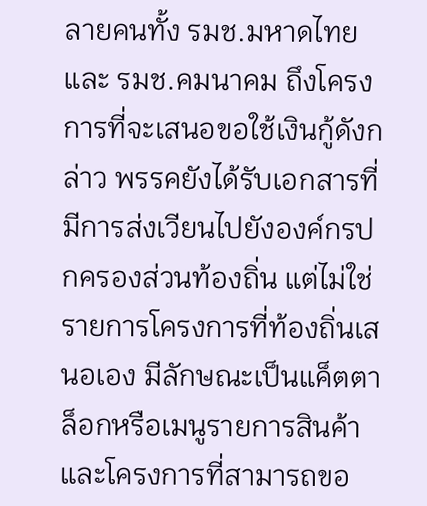ลายคนทั้ง รมช.มหาดไทยและ รมช.คมนาคม ถึงโครงการที่จะเสนอขอใช้เงินกู้ดังกล่าว พรรคยังได้รับเอกสารที่มีการส่งเวียนไปยังองค์กรปกครองส่วนท้องถิ่น แต่ไม่ใช่รายการโครงการที่ท้องถิ่นเสนอเอง มีลักษณะเป็นแค็ตตาล็อกหรือเมนูรายการสินค้าและโครงการที่สามารถขอ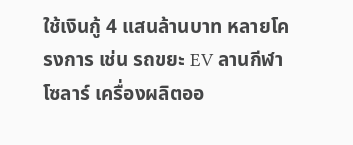ใช้เงินกู้ 4 แสนล้านบาท หลายโครงการ เช่น รถขยะ EV ลานกีฬาโซลาร์ เครื่องผลิตออ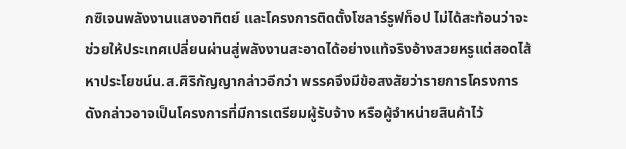กซิเจนพลังงานแสงอาทิตย์ และโครงการติดตั้งโซลาร์รูฟท็อป ไม่ได้สะท้อนว่าจะช่วยให้ประเทศเปลี่ยนผ่านสู่พลังงานสะอาดได้อย่างแท้จริงอ้างสวยหรูแต่สอดไส้หาประโยชน์น.ส.ศิริกัญญากล่าวอีกว่า พรรคจึงมีข้อสงสัยว่ารายการโครงการดังกล่าวอาจเป็นโครงการที่มีการเตรียมผู้รับจ้าง หรือผู้จำหน่ายสินค้าไว้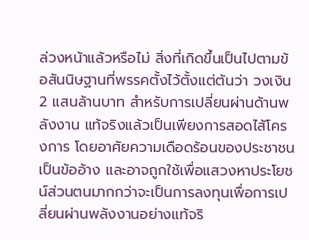ล่วงหน้าแล้วหรือไม่ สิ่งที่เกิดขึ้นเป็นไปตามข้อสันนิษฐานที่พรรคตั้งไว้ตั้งแต่ต้นว่า วงเงิน 2 แสนล้านบาท สำหรับการเปลี่ยนผ่านด้านพลังงาน แท้จริงแล้วเป็นเพียงการสอดไส้โครงการ โดยอาศัยความเดือดร้อนของประชาชนเป็นข้ออ้าง และอาจถูกใช้เพื่อแสวงหาประโยชน์ส่วนตนมากกว่าจะเป็นการลงทุนเพื่อการเปลี่ยนผ่านพลังงานอย่างแท้จริ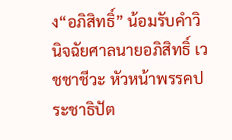ง“อภิสิทธิ์” น้อมรับคำวินิจฉัยศาลนายอภิสิทธิ์ เวชชาชีวะ หัวหน้าพรรคประชาธิปัต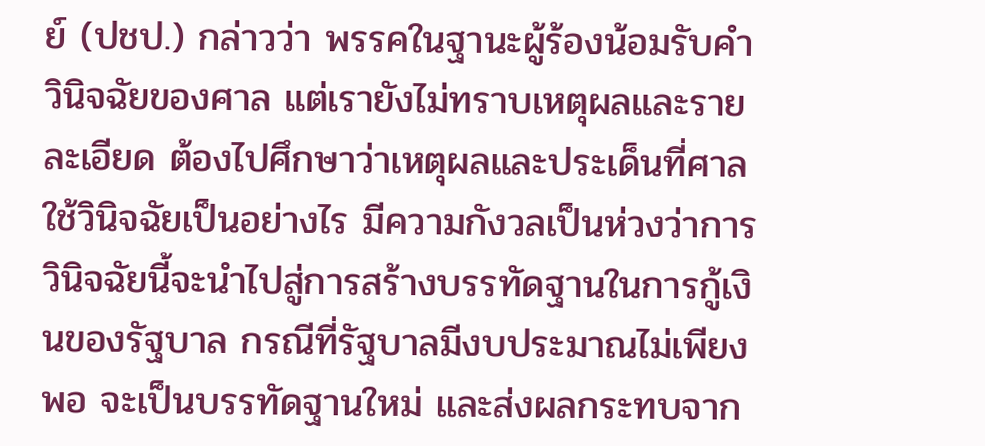ย์ (ปชป.) กล่าวว่า พรรคในฐานะผู้ร้องน้อมรับคำวินิจฉัยของศาล แต่เรายังไม่ทราบเหตุผลและรายละเอียด ต้องไปศึกษาว่าเหตุผลและประเด็นที่ศาลใช้วินิจฉัยเป็นอย่างไร มีความกังวลเป็นห่วงว่าการวินิจฉัยนี้จะนำไปสู่การสร้างบรรทัดฐานในการกู้เงินของรัฐบาล กรณีที่รัฐบาลมีงบประมาณไม่เพียงพอ จะเป็นบรรทัดฐานใหม่ และส่งผลกระทบจาก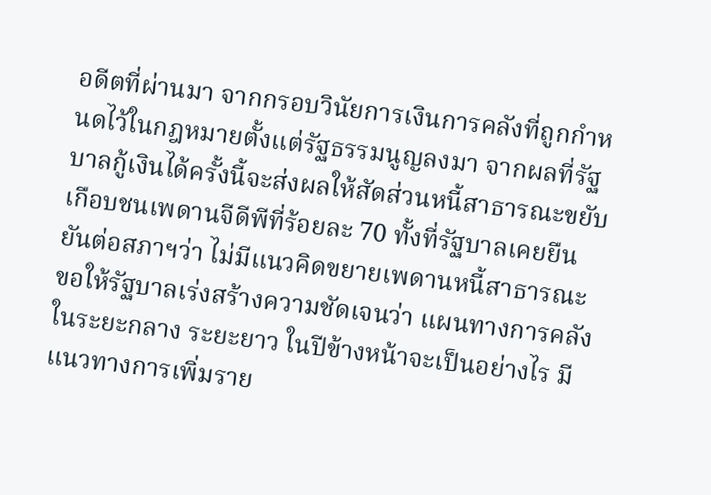อดีตที่ผ่านมา จากกรอบวินัยการเงินการคลังที่ถูกกำหนดไว้ในกฎหมายตั้งแต่รัฐธรรมนูญลงมา จากผลที่รัฐบาลกู้เงินได้ครั้งนี้จะส่งผลให้สัดส่วนหนี้สาธารณะขยับเกือบชนเพดานจีดีพีที่ร้อยละ 70 ทั้งที่รัฐบาลเคยยืนยันต่อสภาฯว่า ไม่มีแนวคิดขยายเพดานหนี้สาธารณะ ขอให้รัฐบาลเร่งสร้างความชัดเจนว่า แผนทางการคลังในระยะกลาง ระยะยาว ในปีข้างหน้าจะเป็นอย่างไร มีแนวทางการเพิ่มราย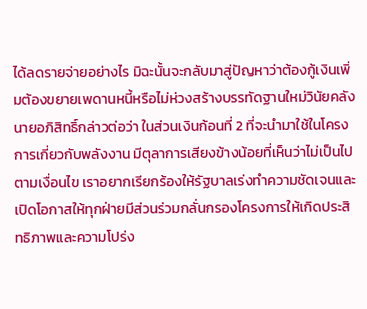ได้ลดรายจ่ายอย่างไร มิฉะนั้นจะกลับมาสู่ปัญหาว่าต้องกู้เงินเพิ่มต้องขยายเพดานหนี้หรือไม่ห่วงสร้างบรรทัดฐานใหม่วินัยคลังนายอภิสิทธิ์กล่าวต่อว่า ในส่วนเงินก้อนที่ 2 ที่จะนำมาใช้ในโครงการเกี่ยวกับพลังงาน มีตุลาการเสียงข้างน้อยที่เห็นว่าไม่เป็นไปตามเงื่อนไข เราอยากเรียกร้องให้รัฐบาลเร่งทำความชัดเจนและเปิดโอกาสให้ทุกฝ่ายมีส่วนร่วมกลั่นกรองโครงการให้เกิดประสิทธิภาพและความโปร่ง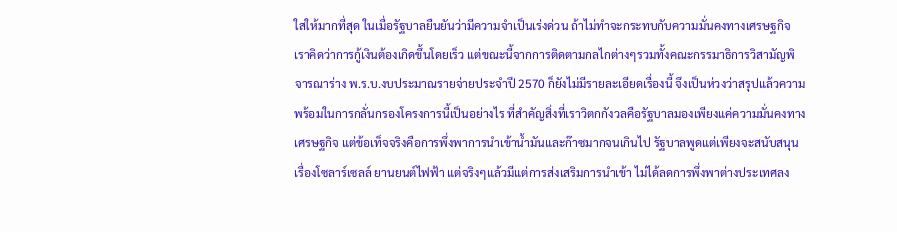ใสให้มากที่สุด ในเมื่อรัฐบาลยืนยันว่ามีความจำเป็นเร่งด่วน ถ้าไม่ทำจะกระทบกับความมั่นคงทางเศรษฐกิจ เราคิดว่าการกู้เงินต้องเกิดขึ้นโดยเร็ว แต่ขณะนี้จากการติดตามกลไกต่างๆรวมทั้งคณะกรรมาธิการวิสามัญพิจารณาร่าง พ.ร.บ.งบประมาณรายจ่ายประจำปี 2570 ก็ยังไม่มีรายละเอียดเรื่องนี้ จึงเป็นห่วงว่าสรุปแล้วความพร้อมในการกลั่นกรองโครงการนี้เป็นอย่างไร ที่สำคัญสิ่งที่เราวิตกกังวลคือรัฐบาลมองเพียงแค่ความมั่นคงทางเศรษฐกิจ แต่ข้อเท็จจริงคือการพึ่งพาการนำเข้าน้ำมันและก๊าซมากจนเกินไป รัฐบาลพูดแต่เพียงจะสนับสนุนเรื่องโซลาร์เซลล์ ยานยนต์ไฟฟ้า แต่จริงๆแล้วมีแต่การส่งเสริมการนำเข้า ไม่ได้ลดการพึ่งพาต่างประเทศลง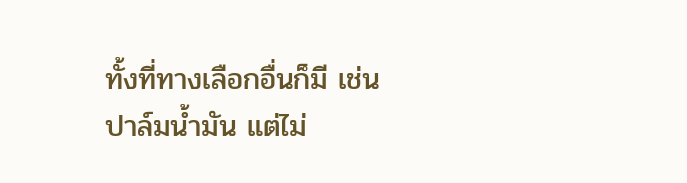ทั้งที่ทางเลือกอื่นก็มี เช่น ปาล์มน้ำมัน แต่ไม่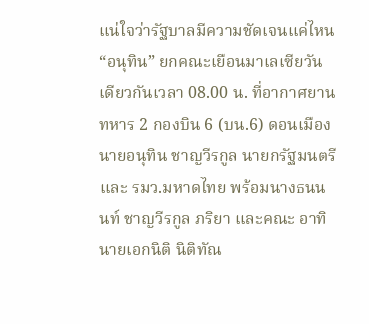แน่ใจว่ารัฐบาลมีความชัดเจนแค่ไหน“อนุทิน” ยกคณะเยือนมาเลเซียวันเดียวกันเวลา 08.00 น. ที่อากาศยานทหาร 2 กองบิน 6 (บน.6) ดอนเมือง นายอนุทิน ชาญวีรกูล นายกรัฐมนตรีและ รมว.มหาดไทย พร้อมนางธนนนท์ ชาญวีรกูล ภริยา และคณะ อาทิ นายเอกนิติ นิติทัณ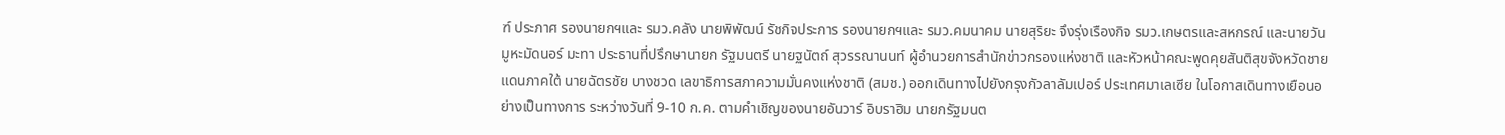ฑ์ ประภาศ รองนายกฯและ รมว.คลัง นายพิพัฒน์ รัชกิจประการ รองนายกฯและ รมว.คมนาคม นายสุริยะ จึงรุ่งเรืองกิจ รมว.เกษตรและสหกรณ์ และนายวันมูหะมัดนอร์ มะทา ประธานที่ปรึกษานายก รัฐมนตรี นายฐนัตถ์ สุวรรณานนท์ ผู้อำนวยการสำนักข่าวกรองแห่งชาติ และหัวหน้าคณะพูดคุยสันติสุขจังหวัดชายแดนภาคใต้ นายฉัตรชัย บางชวด เลขาธิการสภาความมั่นคงแห่งชาติ (สมช.) ออกเดินทางไปยังกรุงกัวลาลัมเปอร์ ประเทศมาเลเซีย ในโอกาสเดินทางเยือนอย่างเป็นทางการ ระหว่างวันที่ 9-10 ก.ค. ตามคำเชิญของนายอันวาร์ อิบราฮิม นายกรัฐมนต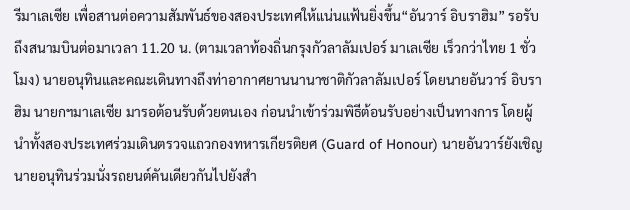รีมาเลเซีย เพื่อสานต่อความสัมพันธ์ของสองประเทศให้แน่นแฟ้นยิ่งขึ้น“อันวาร์ อิบราฮิม” รอรับถึงสนามบินต่อมาเวลา 11.20 น. (ตามเวลาท้องถิ่นกรุงกัวลาลัมเปอร์ มาเลเซีย เร็วกว่าไทย 1 ชั่วโมง) นายอนุทินและคณะเดินทางถึงท่าอากาศยานนานาชาติกัวลาลัมเปอร์ โดยนายอันวาร์ อิบราฮิม นายกฯมาเลเซีย มารอต้อนรับด้วยตนเอง ก่อนนำเข้าร่วมพิธีต้อนรับอย่างเป็นทางการ โดยผู้นำทั้งสองประเทศร่วมเดินตรวจแถวกองทหารเกียรติยศ (Guard of Honour) นายอันวาร์ยังเชิญนายอนุทินร่วมนั่งรถยนต์คันเดียวกันไปยังสำ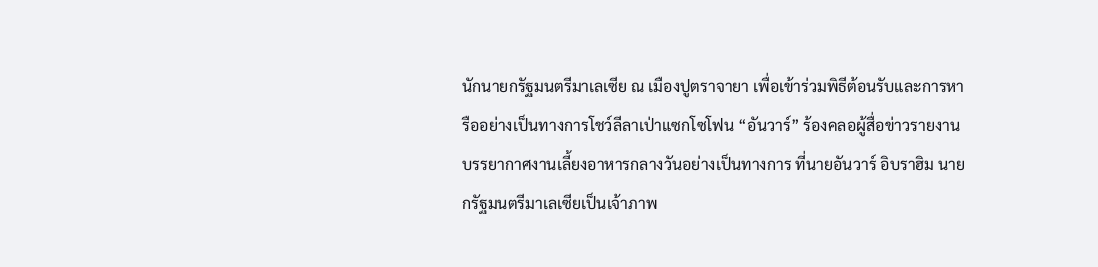นักนายกรัฐมนตรีมาเลเซีย ณ เมืองปูตราจายา เพื่อเข้าร่วมพิธีต้อนรับและการหารืออย่างเป็นทางการโชว์ลีลาเป่าแซกโซโฟน “อันวาร์” ร้องคลอผู้สื่อข่าวรายงานบรรยากาศงานเลี้ยงอาหารกลางวันอย่างเป็นทางการ ที่นายอันวาร์ อิบราฮิม นายกรัฐมนตรีมาเลเซียเป็นเจ้าภาพ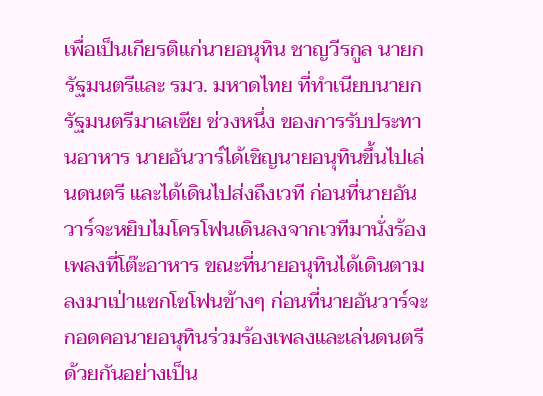เพื่อเป็นเกียรติแก่นายอนุทิน ชาญวีรกูล นายกรัฐมนตรีและ รมว. มหาดไทย ที่ทำเนียบนายกรัฐมนตรีมาเลเซีย ช่วงหนึ่ง ของการรับประทานอาหาร นายอันวาร์ได้เชิญนายอนุทินขึ้นไปเล่นดนตรี และได้เดินไปส่งถึงเวที ก่อนที่นายอันวาร์จะหยิบไมโครโฟนเดินลงจากเวทีมานั่งร้องเพลงที่โต๊ะอาหาร ขณะที่นายอนุทินได้เดินตามลงมาเป่าแซกโซโฟนข้างๆ ก่อนที่นายอันวาร์จะกอดคอนายอนุทินร่วมร้องเพลงและเล่นดนตรีด้วยกันอย่างเป็น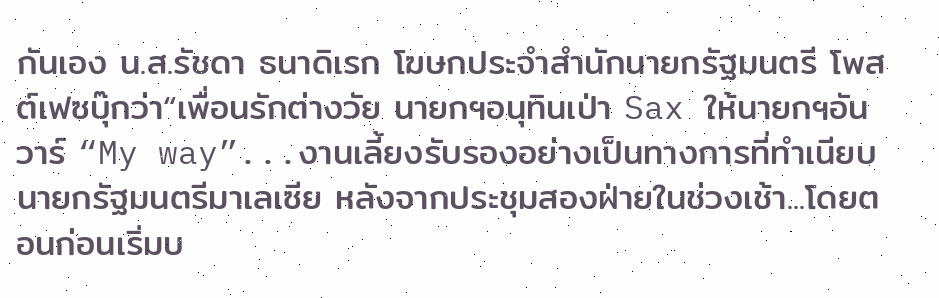กันเอง น.ส.รัชดา ธนาดิเรก โฆษกประจำสำนักนายกรัฐมนตรี โพสต์เฟซบุ๊กว่า“เพื่อนรักต่างวัย นายกฯอนุทินเป่า Sax ให้นายกฯอันวาร์ “My way”...งานเลี้ยงรับรองอย่างเป็นทางการที่ทำเนียบนายกรัฐมนตรีมาเลเซีย หลังจากประชุมสองฝ่ายในช่วงเช้า...โดยตอนก่อนเริ่มบ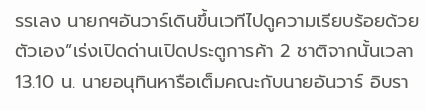รรเลง นายกฯอันวาร์เดินขึ้นเวทีไปดูความเรียบร้อยด้วยตัวเอง”เร่งเปิดด่านเปิดประตูการค้า 2 ชาติจากนั้นเวลา 13.10 น. นายอนุทินหารือเต็มคณะกับนายอันวาร์ อิบรา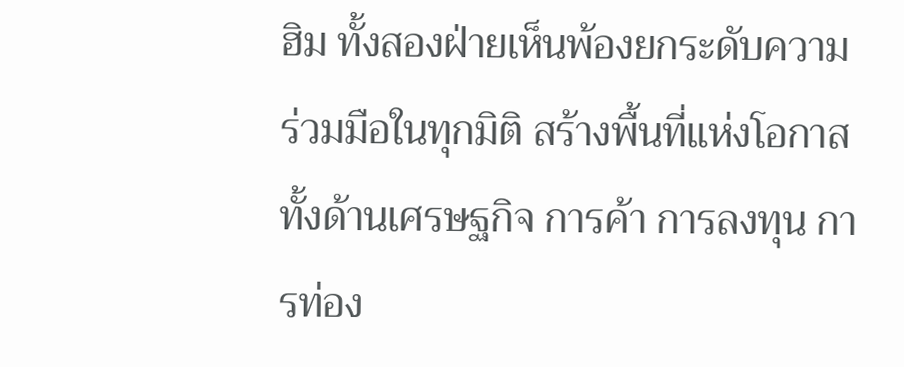ฮิม ทั้งสองฝ่ายเห็นพ้องยกระดับความร่วมมือในทุกมิติ สร้างพื้นที่แห่งโอกาสทั้งด้านเศรษฐกิจ การค้า การลงทุน การท่อง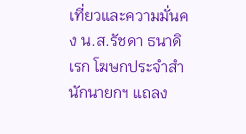เที่ยวและความมั่นคง น.ส.รัชดา ธนาดิเรก โฆษกประจำสำนักนายกฯ แถลง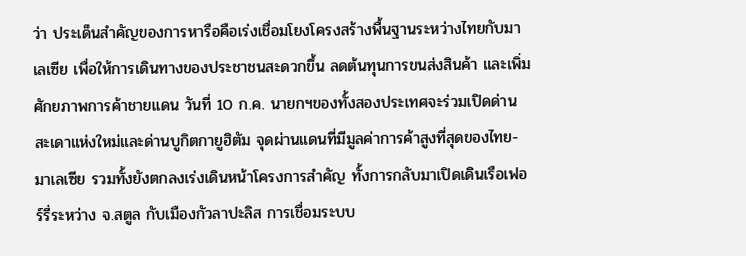ว่า ประเด็นสำคัญของการหารือคือเร่งเชื่อมโยงโครงสร้างพื้นฐานระหว่างไทยกับมาเลเซีย เพื่อให้การเดินทางของประชาชนสะดวกขึ้น ลดต้นทุนการขนส่งสินค้า และเพิ่มศักยภาพการค้าชายแดน วันที่ 10 ก.ค. นายกฯของทั้งสองประเทศจะร่วมเปิดด่านสะเดาแห่งใหม่และด่านบูกิตกายูฮิตัม จุดผ่านแดนที่มีมูลค่าการค้าสูงที่สุดของไทย-มาเลเซีย รวมทั้งยังตกลงเร่งเดินหน้าโครงการสำคัญ ทั้งการกลับมาเปิดเดินเรือเฟอร์รี่ระหว่าง จ.สตูล กับเมืองกัวลาปะลิส การเชื่อมระบบ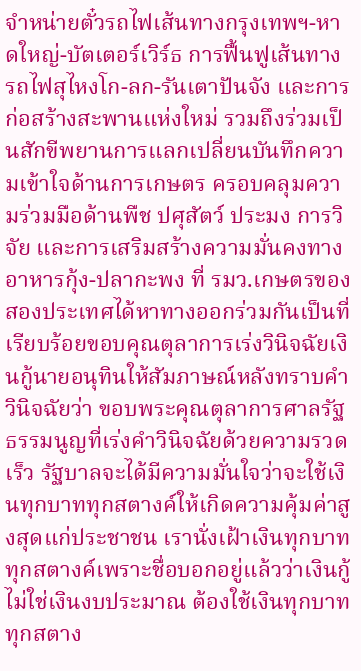จำหน่ายตั๋วรถไฟเส้นทางกรุงเทพฯ-หาดใหญ่-บัตเตอร์เวิร์ธ การฟื้นฟูเส้นทางรถไฟสุไหงโก-ลก-รันเตาปันจัง และการก่อสร้างสะพานแห่งใหม่ รวมถึงร่วมเป็นสักขีพยานการแลกเปลี่ยนบันทึกความเข้าใจด้านการเกษตร ครอบคลุมความร่วมมือด้านพืช ปศุสัตว์ ประมง การวิจัย และการเสริมสร้างความมั่นคงทางอาหารกุ้ง-ปลากะพง ที่ รมว.เกษตรของสองประเทศได้หาทางออกร่วมกันเป็นที่เรียบร้อยขอบคุณตุลาการเร่งวินิจฉัยเงินกู้นายอนุทินให้สัมภาษณ์หลังทราบคำวินิจฉัยว่า ขอบพระคุณตุลาการศาลรัฐธรรมนูญที่เร่งคำวินิจฉัยด้วยความรวดเร็ว รัฐบาลจะได้มีความมั่นใจว่าจะใช้เงินทุกบาททุกสตางค์ให้เกิดความคุ้มค่าสูงสุดแก่ประชาชน เรานั่งเฝ้าเงินทุกบาททุกสตางค์เพราะชื่อบอกอยู่แล้วว่าเงินกู้ ไม่ใช่เงินงบประมาณ ต้องใช้เงินทุกบาททุกสตาง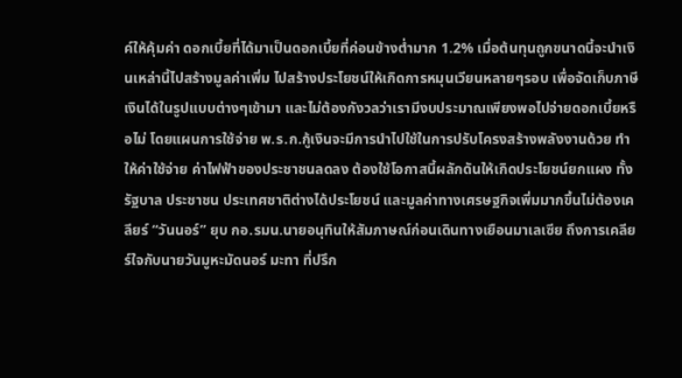ค์ให้คุ้มค่า ดอกเบี้ยที่ได้มาเป็นดอกเบี้ยที่ค่อนข้างต่ำมาก 1.2% เมื่อต้นทุนถูกขนาดนี้จะนำเงินเหล่านี้ไปสร้างมูลค่าเพิ่ม ไปสร้างประโยชน์ให้เกิดการหมุนเวียนหลายๆรอบ เพื่อจัดเก็บภาษีเงินได้ในรูปแบบต่างๆเข้ามา และไม่ต้องกังวลว่าเรามีงบประมาณเพียงพอไปจ่ายดอกเบี้ยหรือไม่ โดยแผนการใช้จ่าย พ.ร.ก.กู้เงินจะมีการนำไปใช้ในการปรับโครงสร้างพลังงานด้วย ทำให้ค่าใช้จ่าย ค่าไฟฟ้าของประชาชนลดลง ต้องใช้โอกาสนี้ผลักดันให้เกิดประโยชน์ยกแผง ทั้งรัฐบาล ประชาชน ประเทศชาติต่างได้ประโยชน์ และมูลค่าทางเศรษฐกิจเพิ่มมากขึ้นไม่ต้องเคลียร์ “วันนอร์” ยุบ กอ.รมน.นายอนุทินให้สัมภาษณ์ก่อนเดินทางเยือนมาเลเซีย ถึงการเคลียร์ใจกับนายวันมูหะมัดนอร์ มะทา ที่ปรึก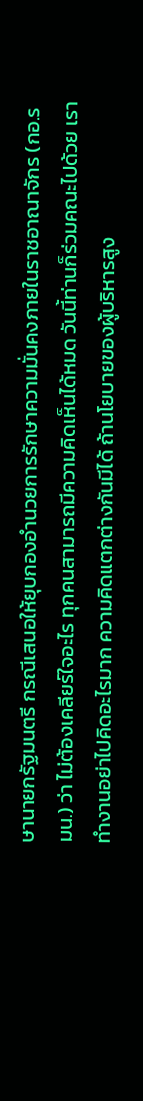ษานายกรัฐมนตรี กรณีเสนอให้ยุบกองอำนวยการรักษาความมั่นคงภายในราชอาณาจักร (กอ.รมน.) ว่า ไม่ต้องเคลียร์ใจอะไร ทุกคนสามารถมีความคิดเห็นได้หมด วันนี้ท่านก็ร่วมคณะไปด้วย เราทำงานอย่าไปคิดอะไรมาก ความคิดแตกต่างกันมีได้ ถ้านโยบายของผู้บริหารสูง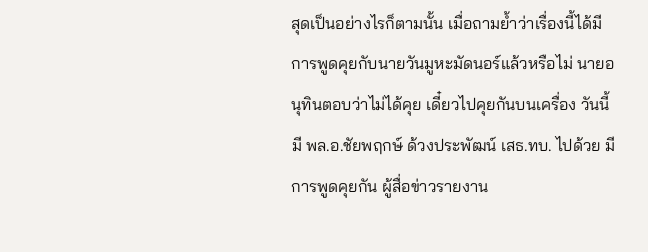สุดเป็นอย่างไรก็ตามนั้น เมื่อถามย้ำว่าเรื่องนี้ได้มีการพูดคุยกับนายวันมูหะมัดนอร์แล้วหรือไม่ นายอนุทินตอบว่าไม่ได้คุย เดี๋ยวไปคุยกันบนเครื่อง วันนี้มี พล.อ.ชัยพฤกษ์ ด้วงประพัฒน์ เสธ.ทบ. ไปด้วย มีการพูดคุยกัน ผู้สื่อข่าวรายงาน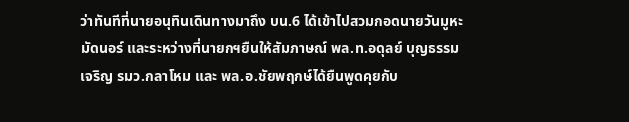ว่าทันทีที่นายอนุทินเดินทางมาถึง บน.6 ได้เข้าไปสวมกอดนายวันมูหะมัดนอร์ และระหว่างที่นายกฯยืนให้สัมภาษณ์ พล.ท.อดุลย์ บุญธรรมเจริญ รมว.กลาโหม และ พล.อ.ชัยพฤกษ์ได้ยืนพูดคุยกับ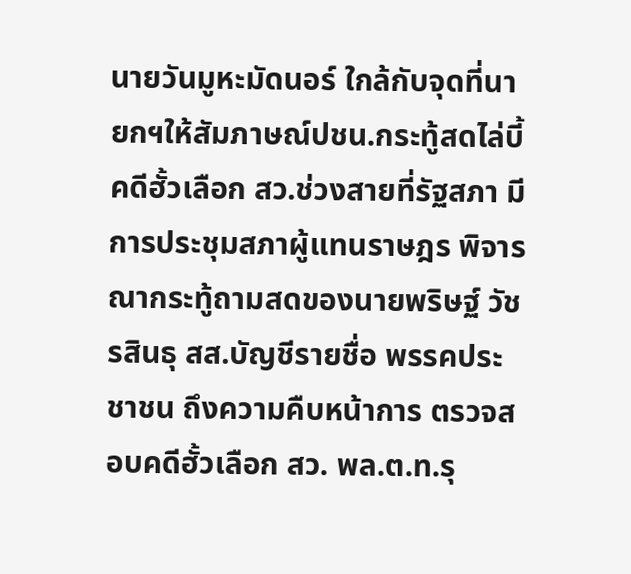นายวันมูหะมัดนอร์ ใกล้กับจุดที่นายกฯให้สัมภาษณ์ปชน.กระทู้สดไล่บี้คดีฮั้วเลือก สว.ช่วงสายที่รัฐสภา มีการประชุมสภาผู้แทนราษฎร พิจารณากระทู้ถามสดของนายพริษฐ์ วัชรสินธุ สส.บัญชีรายชื่อ พรรคประชาชน ถึงความคืบหน้าการ ตรวจสอบคดีฮั้วเลือก สว. พล.ต.ท.รุ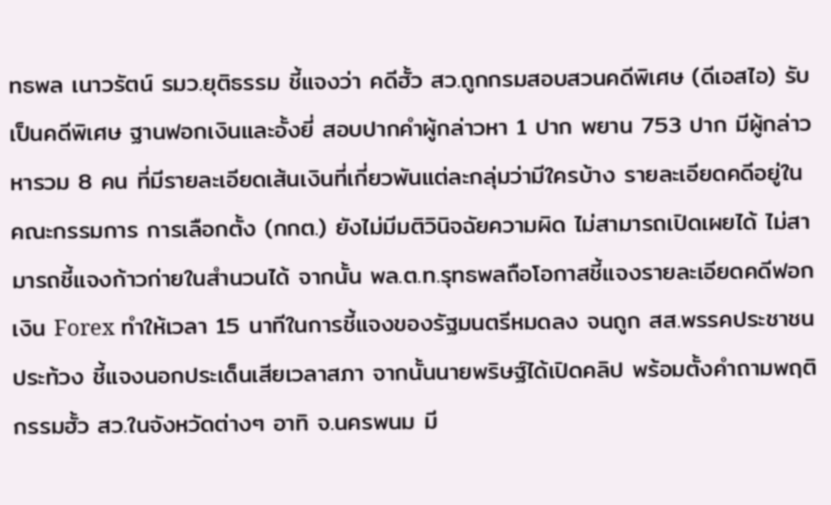ทธพล เนาวรัตน์ รมว.ยุติธรรม ชี้แจงว่า คดีฮั้ว สว.ถูกกรมสอบสวนคดีพิเศษ (ดีเอสไอ) รับเป็นคดีพิเศษ ฐานฟอกเงินและอั้งยี่ สอบปากคำผู้กล่าวหา 1 ปาก พยาน 753 ปาก มีผู้กล่าวหารวม 8 คน ที่มีรายละเอียดเส้นเงินที่เกี่ยวพันแต่ละกลุ่มว่ามีใครบ้าง รายละเอียดคดีอยู่ในคณะกรรมการ การเลือกตั้ง (กกต.) ยังไม่มีมติวินิจฉัยความผิด ไม่สามารถเปิดเผยได้ ไม่สามารถชี้แจงก้าวก่ายในสำนวนได้ จากนั้น พล.ต.ท.รุทธพลถือโอกาสชี้แจงรายละเอียดคดีฟอกเงิน Forex ทำให้เวลา 15 นาทีในการชี้แจงของรัฐมนตรีหมดลง จนถูก สส.พรรคประชาชนประท้วง ชี้แจงนอกประเด็นเสียเวลาสภา จากนั้นนายพริษฐ์ได้เปิดคลิป พร้อมตั้งคำถามพฤติกรรมฮั้ว สว.ในจังหวัดต่างๆ อาทิ จ.นครพนม มี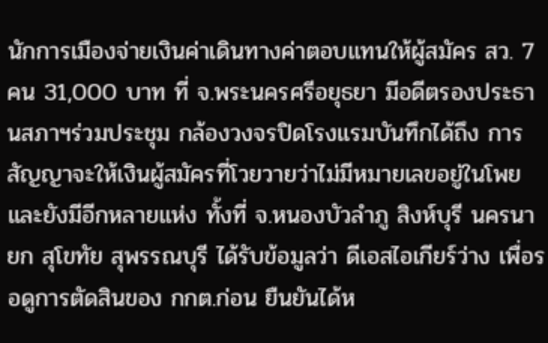นักการเมืองจ่ายเงินค่าเดินทางค่าตอบแทนให้ผู้สมัคร สว. 7 คน 31,000 บาท ที่ จ.พระนครศรีอยุธยา มีอดีตรองประธานสภาฯร่วมประชุม กล้องวงจรปิดโรงแรมบันทึกได้ถึง การสัญญาจะให้เงินผู้สมัครที่โวยวายว่าไม่มีหมายเลขอยู่ในโพย และยังมีอีกหลายแห่ง ทั้งที่ จ.หนองบัวลำภู สิงห์บุรี นครนายก สุโขทัย สุพรรณบุรี ได้รับข้อมูลว่า ดีเอสไอเกียร์ว่าง เพื่อรอดูการตัดสินของ กกต.ก่อน ยืนยันได้ห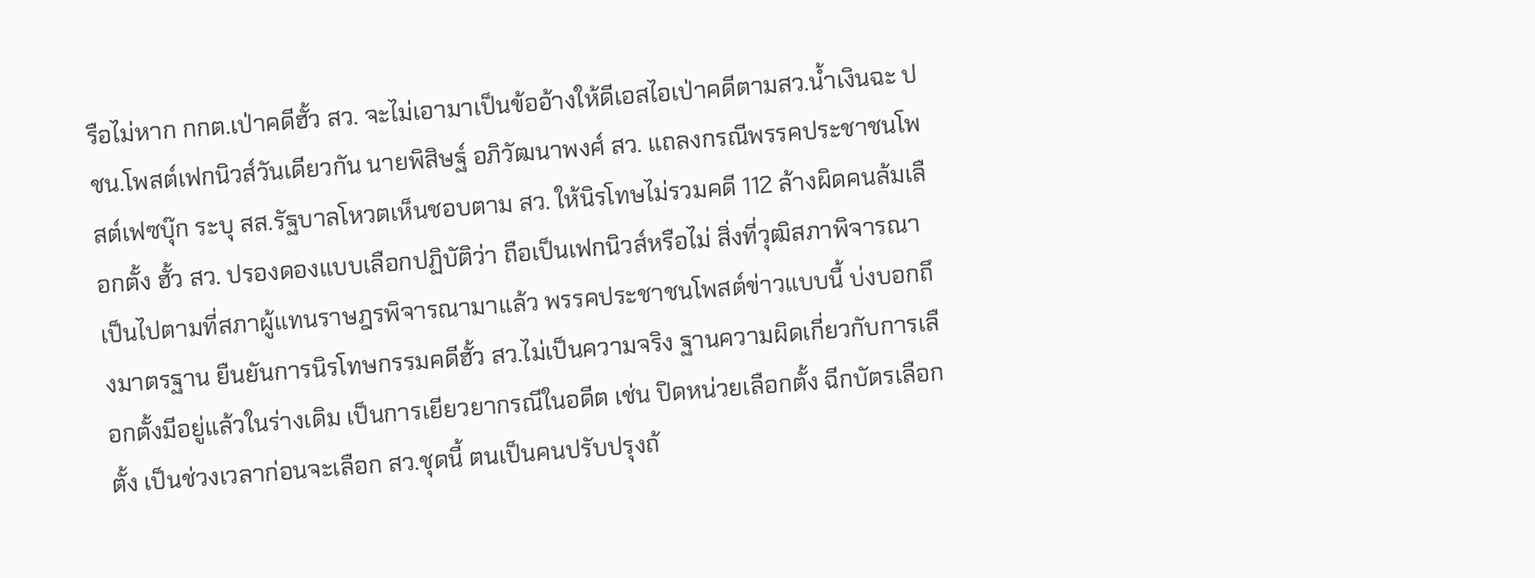รือไม่หาก กกต.เป่าคดีฮั้ว สว. จะไม่เอามาเป็นข้ออ้างให้ดีเอสไอเป่าคดีตามสว.น้ำเงินฉะ ปชน.โพสต์เฟกนิวส์วันเดียวกัน นายพิสิษฐ์ อภิวัฒนาพงศ์ สว. แถลงกรณีพรรคประชาชนโพสต์เฟซบุ๊ก ระบุ สส.รัฐบาลโหวตเห็นชอบตาม สว. ให้นิรโทษไม่รวมคดี 112 ล้างผิดคนล้มเลือกตั้ง ฮั้ว สว. ปรองดองแบบเลือกปฏิบัติว่า ถือเป็นเฟกนิวส์หรือไม่ สิ่งที่วุฒิสภาพิจารณาเป็นไปตามที่สภาผู้แทนราษฎรพิจารณามาแล้ว พรรคประชาชนโพสต์ข่าวแบบนี้ บ่งบอกถึงมาตรฐาน ยืนยันการนิรโทษกรรมคดีฮั้ว สว.ไม่เป็นความจริง ฐานความผิดเกี่ยวกับการเลือกตั้งมีอยู่แล้วในร่างเดิม เป็นการเยียวยากรณีในอดีต เช่น ปิดหน่วยเลือกตั้ง ฉีกบัตรเลือกตั้ง เป็นช่วงเวลาก่อนจะเลือก สว.ชุดนี้ ตนเป็นคนปรับปรุงถ้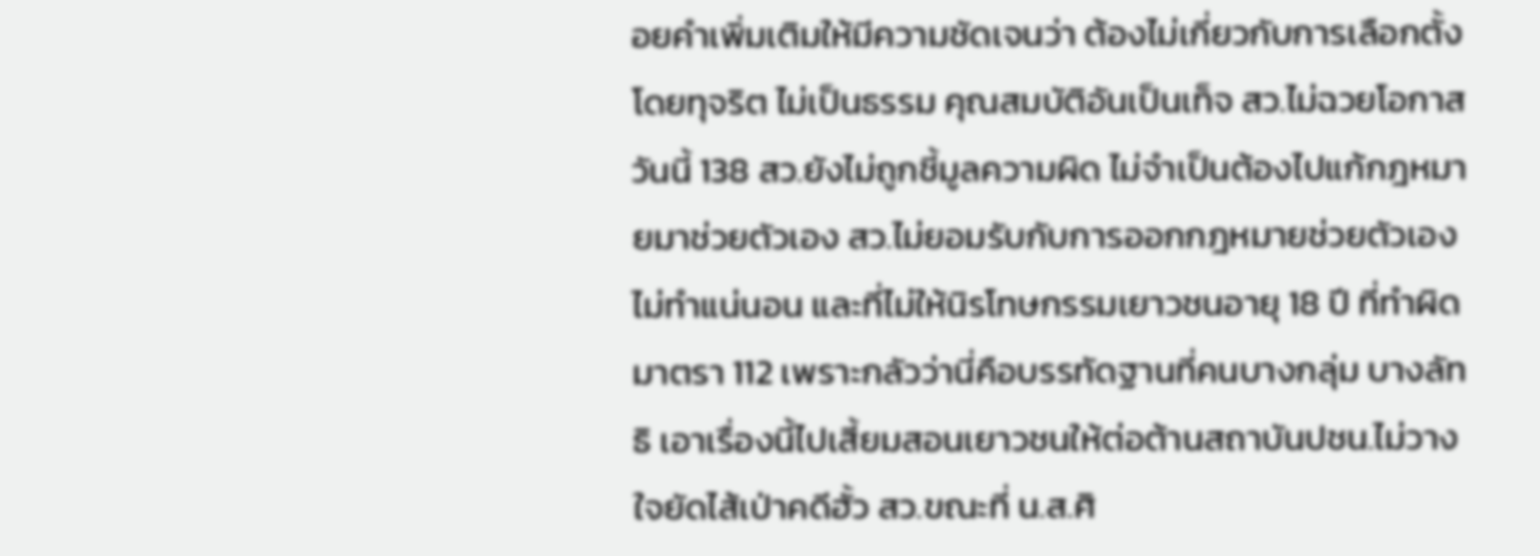อยคำเพิ่มเติมให้มีความชัดเจนว่า ต้องไม่เกี่ยวกับการเลือกตั้งโดยทุจริต ไม่เป็นธรรม คุณสมบัติอันเป็นเท็จ สว.ไม่ฉวยโอกาส วันนี้ 138 สว.ยังไม่ถูกชี้มูลความผิด ไม่จำเป็นต้องไปแก้กฎหมายมาช่วยตัวเอง สว.ไม่ยอมรับกับการออกกฎหมายช่วยตัวเอง ไม่ทำแน่นอน และที่ไม่ให้นิรโทษกรรมเยาวชนอายุ 18 ปี ที่ทำผิดมาตรา 112 เพราะกลัวว่านี่คือบรรทัดฐานที่คนบางกลุ่ม บางลัทธิ เอาเรื่องนี้ไปเสี้ยมสอนเยาวชนให้ต่อต้านสถาบันปชน.ไม่วางใจยัดไส้เป่าคดีฮั้ว สว.ขณะที่ น.ส.ศิ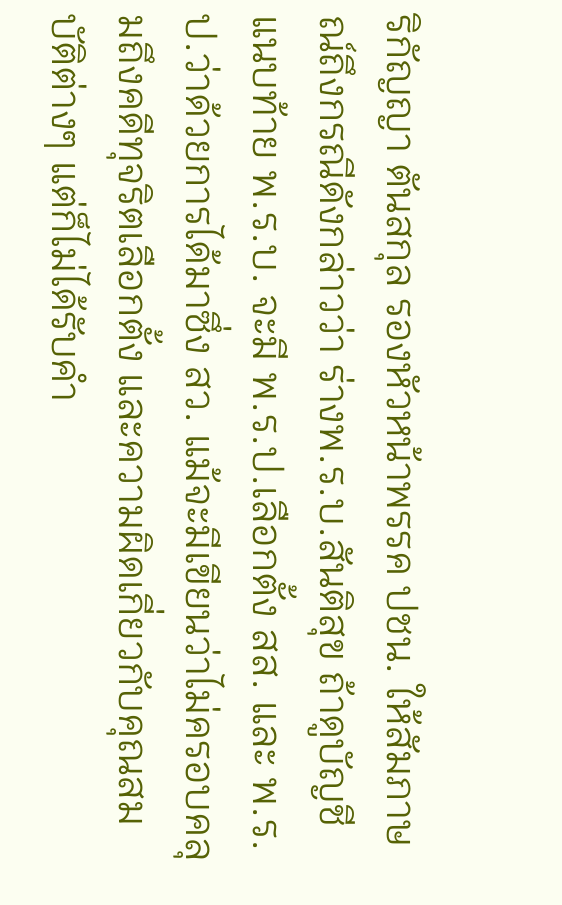ริกัญญา ตันสกุล รองหัวหน้าพรรค ปชน. ให้สัมภาษณ์ถึงกรณีดังกล่าวว่า ร่างพ.ร.บ.สันติสุข ถ้าดูบัญชีแนบท้าย พ.ร.บ. จะมี พ.ร.ป.เลือกตั้ง สส. และ พ.ร.ป.ว่าด้วยการได้มาซึ่ง สว. แม้จะมีเขียนว่าไม่ครอบคลุมถึงคดีทุจริตเลือกตั้ง และความผิดเกี่ยวกับคุณสมบัติต่างๆ แต่ก็ไม่ได้รับคำ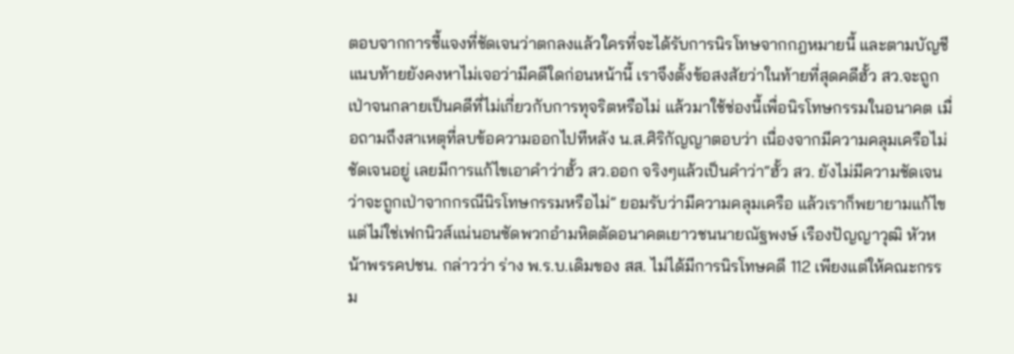ตอบจากการชี้แจงที่ชัดเจนว่าตกลงแล้วใครที่จะได้รับการนิรโทษจากกฎหมายนี้ และตามบัญชีแนบท้ายยังคงหาไม่เจอว่ามีคดีใดก่อนหน้านี้ เราจึงตั้งข้อสงสัยว่าในท้ายที่สุดคดีฮั้ว สว.จะถูกเป่าจนกลายเป็นคดีที่ไม่เกี่ยวกับการทุจริตหรือไม่ แล้วมาใช้ช่องนี้เพื่อนิรโทษกรรมในอนาคต เมื่อถามถึงสาเหตุที่ลบข้อความออกไปทีหลัง น.ส.ศิริกัญญาตอบว่า เนื่องจากมีความคลุมเครือไม่ชัดเจนอยู่ เลยมีการแก้ไขเอาคำว่าฮั้ว สว.ออก จริงๆแล้วเป็นคำว่า“ฮั้ว สว. ยังไม่มีความชัดเจนว่าจะถูกเป่าจากกรณีนิรโทษกรรมหรือไม่” ยอมรับว่ามีความคลุมเครือ แล้วเราก็พยายามแก้ไข แต่ไม่ใช่เฟกนิวส์แน่นอนซัดพวกอำมหิตตัดอนาคตเยาวชนนายณัฐพงษ์ เรืองปัญญาวุฒิ หัวหน้าพรรคปชน. กล่าวว่า ร่าง พ.ร.บ.เดิมของ สส. ไม่ได้มีการนิรโทษคดี 112 เพียงแต่ให้คณะกรรม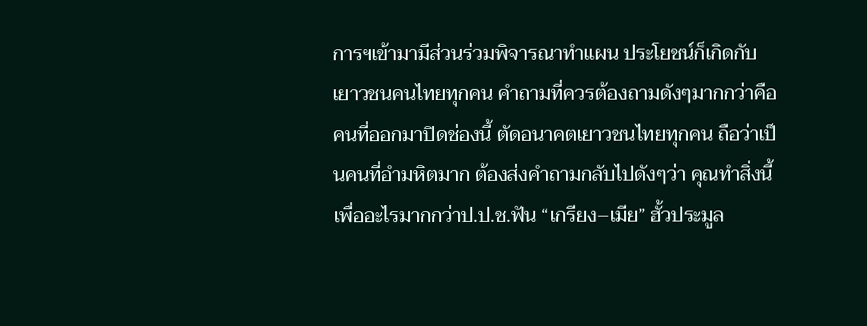การฯเข้ามามีส่วนร่วมพิจารณาทำแผน ประโยชน์ก็เกิดกับเยาวชนคนไทยทุกคน คำถามที่ควรต้องถามดังๆมากกว่าคือ คนที่ออกมาปิดช่องนี้ ตัดอนาคตเยาวชนไทยทุกคน ถือว่าเป็นคนที่อำมหิตมาก ต้องส่งคำถามกลับไปดังๆว่า คุณทำสิ่งนี้เพื่ออะไรมากกว่าป.ป.ช.ฟัน “เกรียง–เมีย” ฮั้วประมูล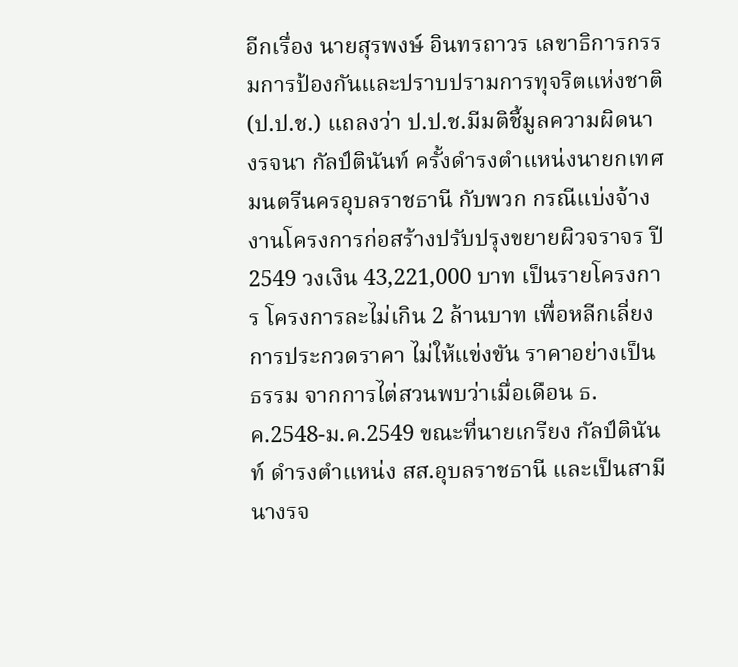อีกเรื่อง นายสุรพงษ์ อินทรถาวร เลขาธิการกรรมการป้องกันและปราบปรามการทุจริตแห่งชาติ (ป.ป.ช.) แถลงว่า ป.ป.ช.มีมติชี้มูลความผิดนางรจนา กัลป์ตินันท์ ครั้งดำรงตำแหน่งนายกเทศมนตรีนครอุบลราชธานี กับพวก กรณีแบ่งจ้างงานโครงการก่อสร้างปรับปรุงขยายผิวจราจร ปี 2549 วงเงิน 43,221,000 บาท เป็นรายโครงการ โครงการละไม่เกิน 2 ล้านบาท เพื่อหลีกเลี่ยงการประกวดราคา ไม่ให้แข่งขัน ราคาอย่างเป็นธรรม จากการไต่สวนพบว่าเมื่อเดือน ธ.ค.2548-ม.ค.2549 ขณะที่นายเกรียง กัลป์ตินันท์ ดำรงตำแหน่ง สส.อุบลราชธานี และเป็นสามีนางรจ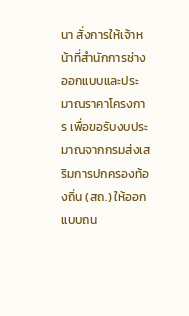นา สั่งการให้เจ้าหน้าที่สำนักการช่างออกแบบและประมาณราคาโครงการ เพื่อขอรับงบประมาณจากกรมส่งเสริมการปกครองท้องถิ่น (สถ.) ให้ออกแบบถน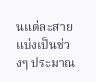นแต่ละสายแบ่งเป็นช่วงๆ ประมาณ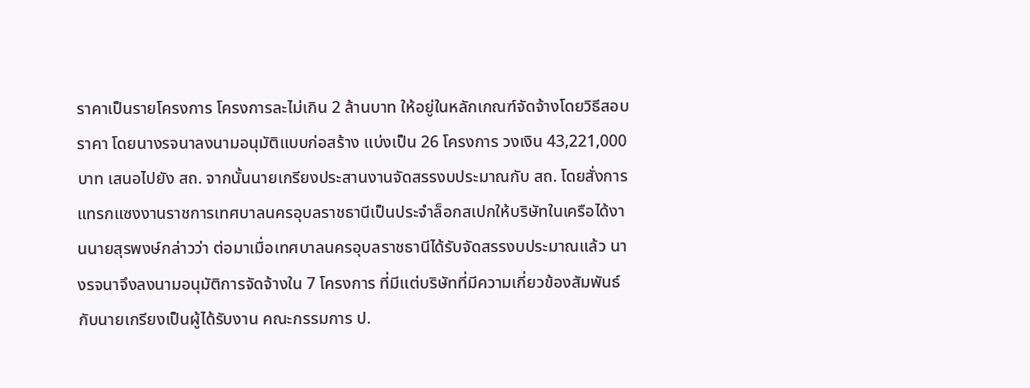ราคาเป็นรายโครงการ โครงการละไม่เกิน 2 ล้านบาท ให้อยู่ในหลักเกณฑ์จัดจ้างโดยวิธีสอบราคา โดยนางรจนาลงนามอนุมัติแบบก่อสร้าง แบ่งเป็น 26 โครงการ วงเงิน 43,221,000 บาท เสนอไปยัง สถ. จากนั้นนายเกรียงประสานงานจัดสรรงบประมาณกับ สถ. โดยสั่งการแทรกแซงงานราชการเทศบาลนครอุบลราชธานีเป็นประจำล็อกสเปกให้บริษัทในเครือได้งานนายสุรพงษ์กล่าวว่า ต่อมาเมื่อเทศบาลนครอุบลราชธานีได้รับจัดสรรงบประมาณแล้ว นางรจนาจึงลงนามอนุมัติการจัดจ้างใน 7 โครงการ ที่มีแต่บริษัทที่มีความเกี่ยวข้องสัมพันธ์กับนายเกรียงเป็นผู้ได้รับงาน คณะกรรมการ ป.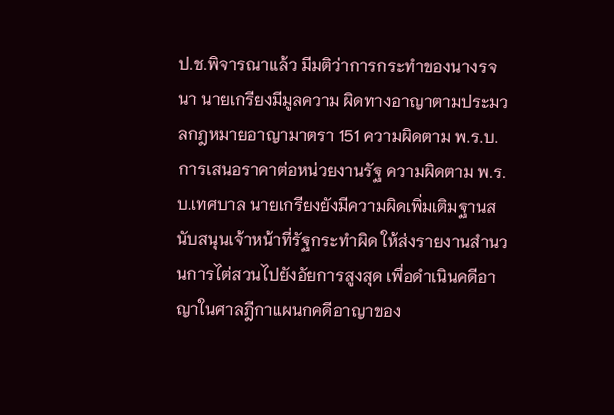ป.ช.พิจารณาแล้ว มีมติว่าการกระทำของนางรจนา นายเกรียงมีมูลความ ผิดทางอาญาตามประมวลกฎหมายอาญามาตรา 151 ความผิดตาม พ.ร.บ.การเสนอราคาต่อหน่วยงานรัฐ ความผิดตาม พ.ร.บ.เทศบาล นายเกรียงยังมีความผิดเพิ่มเติมฐานสนับสนุนเจ้าหน้าที่รัฐกระทำผิด ให้ส่งรายงานสำนวนการไต่สวนไปยังอัยการสูงสุด เพื่อดำเนินคดีอาญาในศาลฎีกาแผนกคดีอาญาของ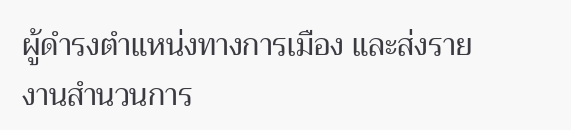ผู้ดำรงตำแหน่งทางการเมือง และส่งรายงานสำนวนการ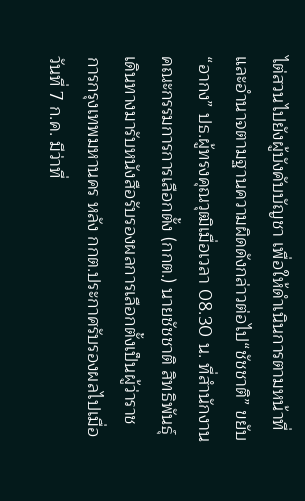ไต่สวนไปยังผู้บังคับบัญชา เพื่อให้ดำเนินการตามหน้าที่และอำนาจตามฐานความผิดดังกล่าวต่อไป“ชัชชาติ” ขยับ “อากง” ปธ.ผู้ทรงคุณวุฒิเมื่อเวลา 08.30 น. ที่สำนักงานคณะกรรมการการเลือกตั้ง (กกต.) นายชัชชาติ สิทธิพันธุ์ เดินทางมารับหนังสือรับรองผลการเลือกตั้งเป็นผู้ว่าราชการกรุงเทพมหานคร หลัง กกต.ประกาศรับรองผลไปเมื่อวันที่ 7 ก.ค. มีว่าที่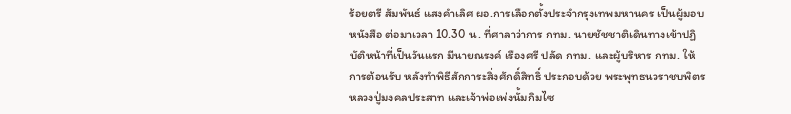ร้อยตรี สัมพันธ์ แสงคำเลิศ ผอ.การเลือกตั้งประจำกรุงเทพมหานคร เป็นผู้มอบหนังสือ ต่อมาเวลา 10.30 น. ที่ศาลาว่าการ กทม. นายชัชชาติเดินทางเข้าปฏิบัติหน้าที่เป็นวันแรก มีนายณรงค์ เรืองศรี ปลัด กทม. และผู้บริหาร กทม. ให้การต้อนรับ หลังทำพิธีสักการะสิ่งศักดิ์สิทธิ์ ประกอบด้วย พระพุทธนวราชบพิตร หลวงปู่มงคลประสาท และเจ้าพ่อเพ่งนั้มกิมไซ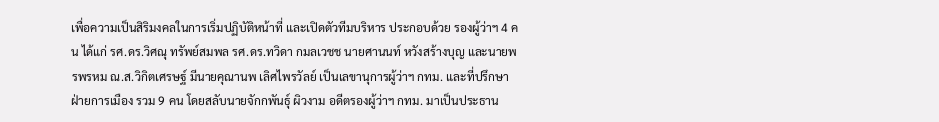เพื่อความเป็นสิริมงคลในการเริ่มปฏิบัติหน้าที่ และเปิดตัวทีมบริหาร ประกอบด้วย รองผู้ว่าฯ 4 คน ได้แก่ รศ.ดร.วิศณุ ทรัพย์สมพล รศ.ดร.ทวิดา กมลเวชช นายศานนท์ หวังสร้างบุญ และนายพรพรหม ณ.ส.วิกิตเศรษฐ์ มีนายคุณานพ เลิศไพรวัลย์ เป็นเลขานุการผู้ว่าฯ กทม. และที่ปรึกษาฝ่ายการเมือง รวม 9 คน โดยสลับนายจักกพันธุ์ ผิวงาม อดีตรองผู้ว่าฯ กทม. มาเป็นประธาน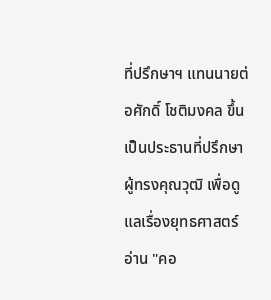ที่ปรึกษาฯ แทนนายต่อศักดิ์ โชติมงคล ขึ้นเป็นประธานที่ปรึกษาผู้ทรงคุณวุฒิ เพื่อดูแลเรื่องยุทธศาสตร์อ่าน "คอ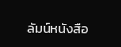ลัมน์หนังสือ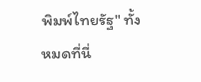พิมพ์ไทยรัฐ" ทั้งหมดที่นี่